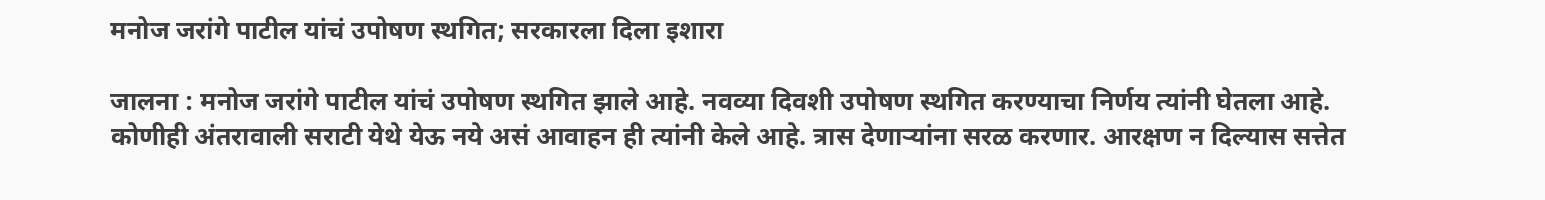मनोज जरांगे पाटील यांचं उपोषण स्थगित; सरकारला दिला इशारा

जालना : मनोज जरांगे पाटील यांचं उपोषण स्थगित झाले आहे. नवव्या दिवशी उपोषण स्थगित करण्याचा निर्णय त्यांनी घेतला आहे. कोणीही अंतरावाली सराटी येथे येऊ नये असं आवाहन ही त्यांनी केले आहे. त्रास देणाऱ्यांना सरळ करणार. आरक्षण न दिल्यास सत्तेत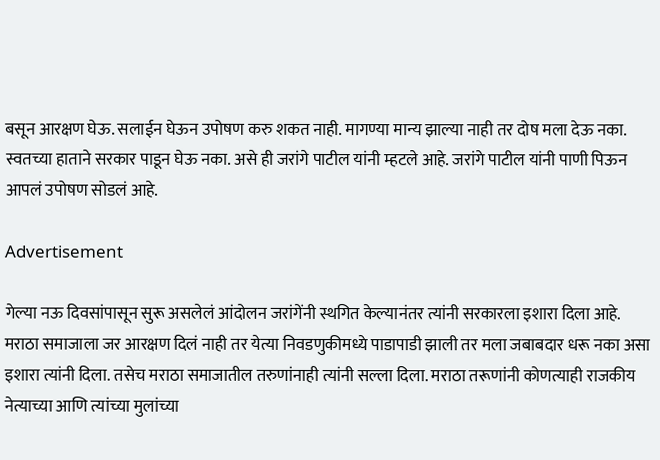बसून आरक्षण घेऊ. सलाईन घेऊन उपोषण करु शकत नाही. मागण्या मान्य झाल्या नाही तर दोष मला देऊ नका. स्वतच्या हाताने सरकार पाडून घेऊ नका. असे ही जरांगे पाटील यांनी म्हटले आहे. जरांगे पाटील यांनी पाणी पिऊन आपलं उपोषण सोडलं आहे.

Advertisement

गेल्या नऊ दिवसांपासून सुरू असलेलं आंदोलन जरांगेंनी स्थगित केल्यानंतर त्यांनी सरकारला इशारा दिला आहे. मराठा समाजाला जर आरक्षण दिलं नाही तर येत्या निवडणुकीमध्ये पाडापाडी झाली तर मला जबाबदार धरू नका असा इशारा त्यांनी दिला. तसेच मराठा समाजातील तरुणांनाही त्यांनी सल्ला दिला. मराठा तरूणांनी कोणत्याही राजकीय नेत्याच्या आणि त्यांच्या मुलांच्या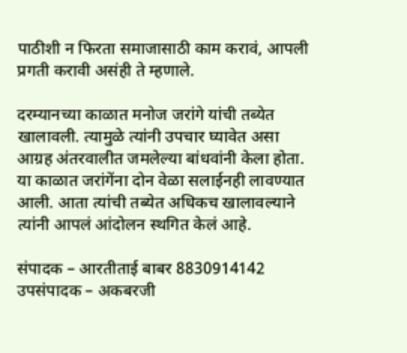पाठीशी न फिरता समाजासाठी काम करावं, आपली प्रगती करावी असंही ते म्हणाले.

दरम्यानच्या काळात मनोज जरांगे यांची तब्येत खालावली. त्यामुळे त्यांनी उपचार घ्यावेत असा आग्रह अंतरवालीत जमलेल्या बांधवांनी केला होता. या काळात जरांगेंना दोन वेळा सलाईनही लावण्यात आली. आता त्यांची तब्येत अधिकच खालावल्याने त्यांनी आपलं आंदोलन स्थगित केलं आहे.

संपादक – आरतीताई बाबर 8830914142
उपसंपादक – अकबरजी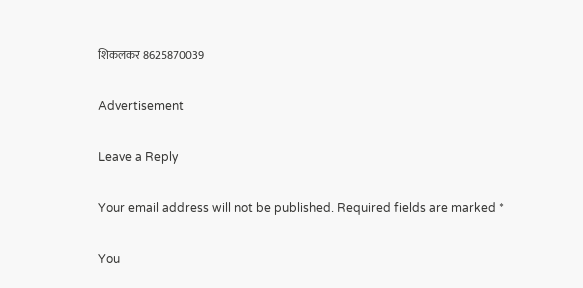शिकलकर 8625870039

Advertisement

Leave a Reply

Your email address will not be published. Required fields are marked *

You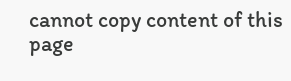cannot copy content of this page